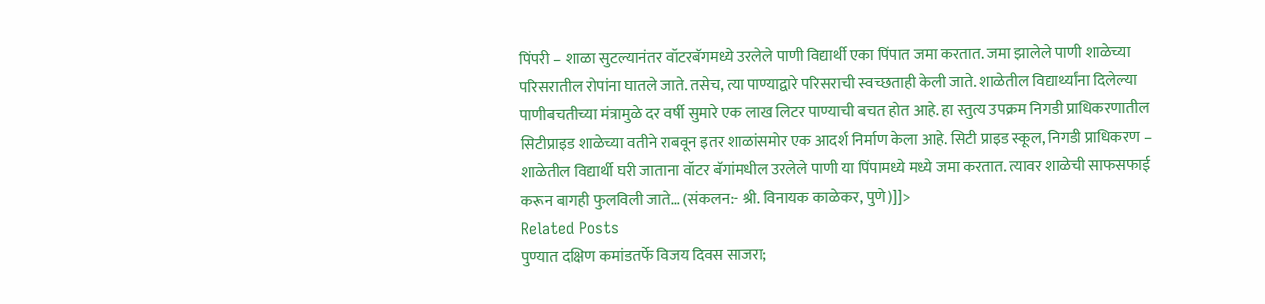पिंपरी – शाळा सुटल्यानंतर वॉटरबॅगमध्ये उरलेले पाणी विद्यार्थी एका पिंपात जमा करतात. जमा झालेले पाणी शाळेच्या परिसरातील रोपांना घातले जाते. तसेच, त्या पाण्याद्वारे परिसराची स्वच्छताही केली जाते. शाळेतील विद्यार्थ्यांना दिलेल्या पाणीबचतीच्या मंत्रामुळे दर वर्षी सुमारे एक लाख लिटर पाण्याची बचत होत आहे. हा स्तुत्य उपक्रम निगडी प्राधिकरणातील सिटीप्राइड शाळेच्या वतीने राबवून इतर शाळांसमोर एक आदर्श निर्माण केला आहे. सिटी प्राइड स्कूल, निगडी प्राधिकरण – शाळेतील विद्यार्थी घरी जाताना वॉटर बॅगांमधील उरलेले पाणी या पिंपामध्ये मध्ये जमा करतात. त्यावर शाळेची साफसफाई करून बागही फुलविली जाते… (संकलन:- श्री. विनायक काळेकर, पुणे)]]>
Related Posts
पुण्यात दक्षिण कमांडतर्फे विजय दिवस साजरा;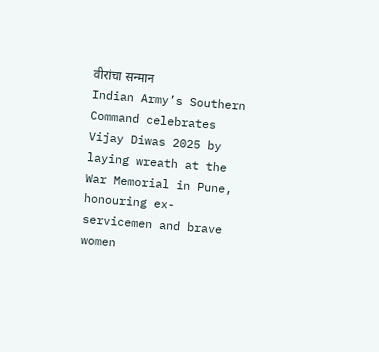वीरांचा सन्मान
Indian Army’s Southern Command celebrates Vijay Diwas 2025 by laying wreath at the War Memorial in Pune, honouring ex-servicemen and brave women